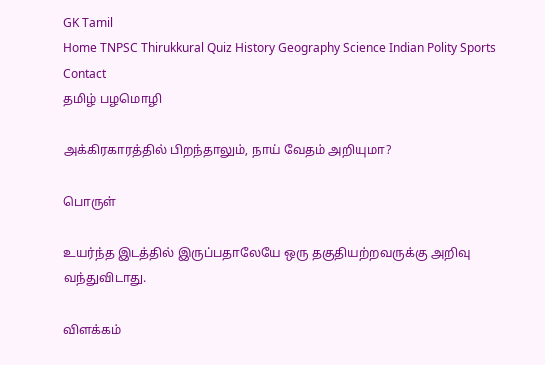GK Tamil
Home TNPSC Thirukkural Quiz History Geography Science Indian Polity Sports Contact
தமிழ் பழமொழி

அக்கிரகாரத்தில் பிறந்தாலும், நாய் வேதம் அறியுமா?

பொருள்

உயர்ந்த இடத்தில் இருப்பதாலேயே ஒரு தகுதியற்றவருக்கு அறிவு வந்துவிடாது.

விளக்கம்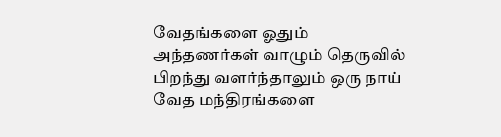வேதங்களை ஓதும் அந்தணர்கள் வாழும் தெருவில் பிறந்து வளர்ந்தாலும் ஒரு நாய் வேத மந்திரங்களை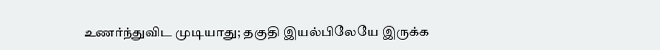உணர்ந்துவிட முடியாது; தகுதி இயல்பிலேயே இருக்க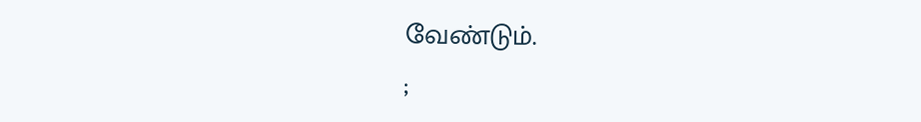வேண்டும்.
;